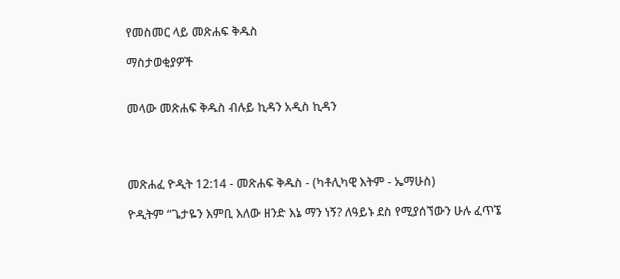የመስመር ላይ መጽሐፍ ቅዱስ

ማስታወቂያዎች


መላው መጽሐፍ ቅዱስ ብሉይ ኪዳን አዲስ ኪዳን




መጽሐፈ ዮዲት 12:14 - መጽሐፍ ቅዱስ - (ካቶሊካዊ እትም - ኤማሁስ)

ዮዲትም “ጌታዬን እምቢ እለው ዘንድ እኔ ማን ነኝ? ለዓይኑ ደስ የሚያሰኘውን ሁሉ ፈጥኜ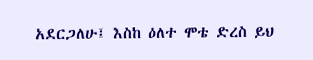አደርጋለሁ፤ እስከ ዕለተ ሞቴ ድረስ ይህ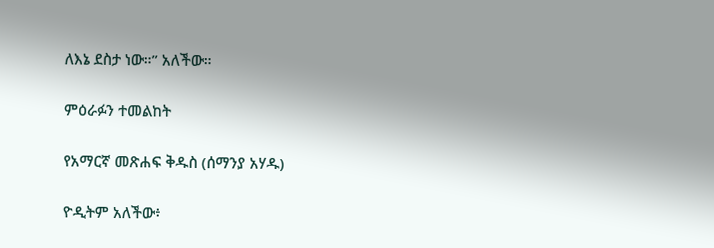ለእኔ ደስታ ነው።” አለችው።

ምዕራፉን ተመልከት

የአማርኛ መጽሐፍ ቅዱስ (ሰማንያ አሃዱ)

ዮዲትም አለችው፥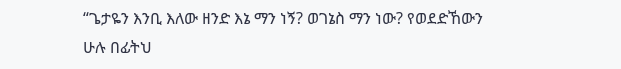“ጌታዬን እንቢ እለው ዘንድ እኔ ማን ነኝ? ወገኔስ ማን ነው? የወደድኸውን ሁሉ በፊትህ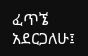ፈጥኜ አደርጋለሁ፤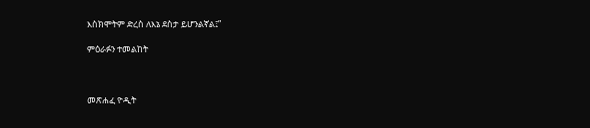እስክሞትም ድረስ ለእኔ ደስታ ይሆንልኛል፤”

ምዕራፉን ተመልከት



መጽሐፈ ዮዲት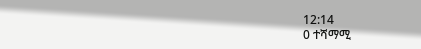12:14
0 ተሻማሚ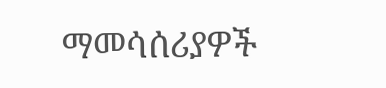ማመሳሰሪያዎች